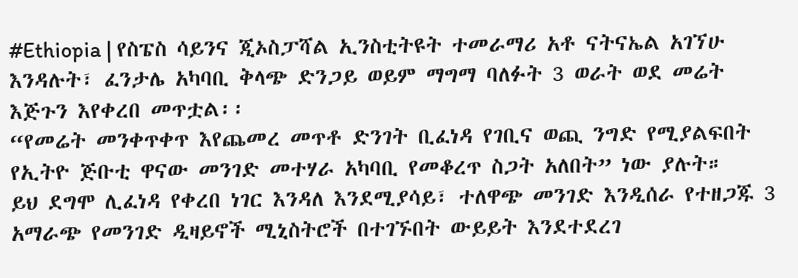#Ethiopia | የስፔስ ሳይንና ጂኦስፓሻል ኢንስቲትዩት ተመራማሪ አቶ ናትናኤል አገኘሁ እንዳሉት፣ ፈንታሌ አካባቢ ቅላጭ ድንጋይ ወይም ማግማ ባለፉት 3 ወራት ወደ መሬት እጅጉን እየቀረበ መጥቷል፡፡
“የመሬት መንቀጥቀጥ እየጨመረ መጥቶ ድንገት ቢፈነዳ የገቢና ወጪ ንግድ የሚያልፍበት የኢትዮ ጅቡቲ ዋናው መንገድ መተሃራ አካባቢ የመቆረጥ ስጋት አለበት” ነው ያሉት።
ይህ ደግሞ ሊፈነዳ የቀረበ ነገር እንዳለ እንደሚያሳይ፣ ተለዋጭ መንገድ እንዲሰራ የተዘጋጁ 3 አማራጭ የመንገድ ዲዛይኖች ሚኒስትሮች በተገኙበት ውይይት እንደተደረገ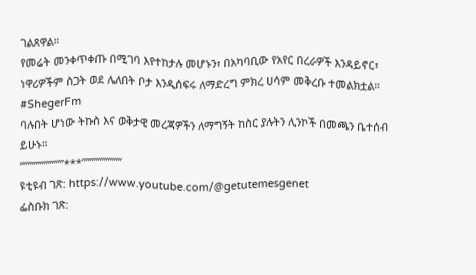ገልጸዋል።
የመሬት መንቀጥቀጡ በሚገባ እየተከታሉ መሆኑን፣ በአካባቢው የአየር በረራዎች እንዳይኖር፣ ነዋሪዎችም ስጋት ወደ ሌለበት ቦታ እንዲሰፍሩ ለማድረግ ምክረ ሀሳም መቅረቡ ተመልክቷል። #ShegerFm
ባሉበት ሆነው ትኩስ እና ወቅታዊ መረጃዎችን ለማግኝት ከስር ያሉትን ሊንኮች በመጫን ቤተሰብ ይሁኑ።
“””””””””””***””””””””””
ዩቲዩብ ገጽ: https://www.youtube.com/@getutemesgenet
ፌስቡክ ገጽ: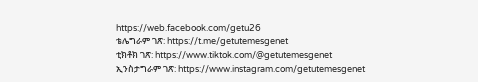https://web.facebook.com/getu26
ቴሌግራም ገጽ: https://t.me/getutemesgenet
ቲክቶክ ገጽ: https://www.tiktok.com/@getutemesgenet
ኢንስታግራም ገጽ: https://www.instagram.com/getutemesgenet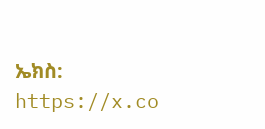ኤክስ: https://x.co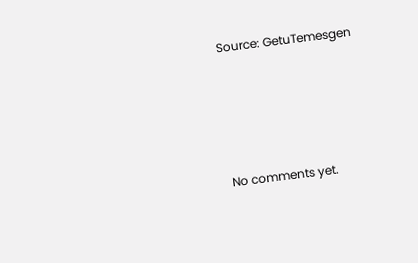Source: GetuTemesgen








No comments yet.